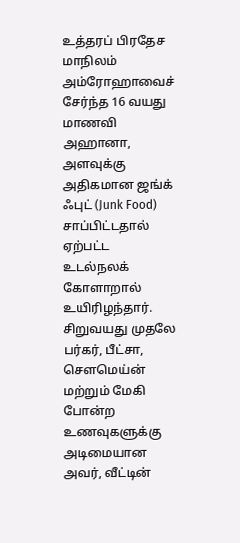உத்தரப் பிரதேச மாநிலம் அம்ரோஹாவைச் சேர்ந்த 16 வயது மாணவி அஹானா, அளவுக்கு அதிகமான ஜங்க் ஃபுட் (Junk Food) சாப்பிட்டதால் ஏற்பட்ட உடல்நலக் கோளாறால் உயிரிழந்தார். சிறுவயது முதலே பர்கர், பீட்சா, சௌமெய்ன் மற்றும் மேகி போன்ற உணவுகளுக்கு அடிமையான அவர், வீட்டின்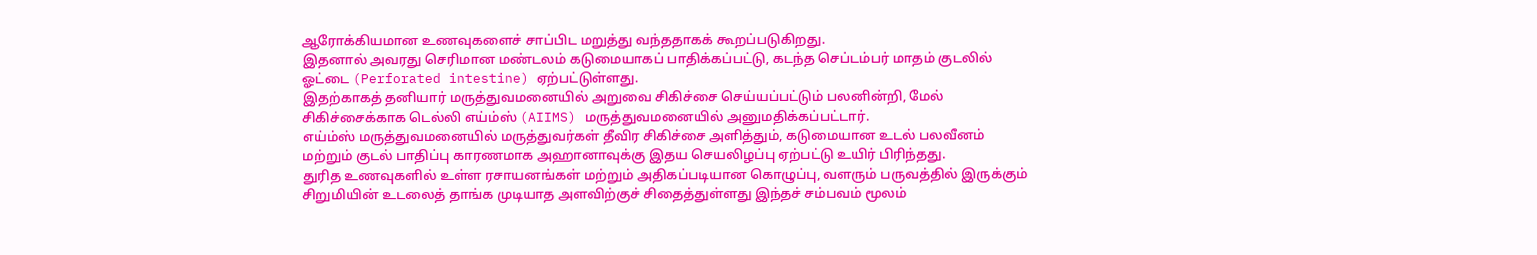ஆரோக்கியமான உணவுகளைச் சாப்பிட மறுத்து வந்ததாகக் கூறப்படுகிறது.
இதனால் அவரது செரிமான மண்டலம் கடுமையாகப் பாதிக்கப்பட்டு, கடந்த செப்டம்பர் மாதம் குடலில் ஓட்டை (Perforated intestine) ஏற்பட்டுள்ளது.
இதற்காகத் தனியார் மருத்துவமனையில் அறுவை சிகிச்சை செய்யப்பட்டும் பலனின்றி, மேல் சிகிச்சைக்காக டெல்லி எய்ம்ஸ் (AIIMS) மருத்துவமனையில் அனுமதிக்கப்பட்டார்.
எய்ம்ஸ் மருத்துவமனையில் மருத்துவர்கள் தீவிர சிகிச்சை அளித்தும், கடுமையான உடல் பலவீனம் மற்றும் குடல் பாதிப்பு காரணமாக அஹானாவுக்கு இதய செயலிழப்பு ஏற்பட்டு உயிர் பிரிந்தது.
துரித உணவுகளில் உள்ள ரசாயனங்கள் மற்றும் அதிகப்படியான கொழுப்பு, வளரும் பருவத்தில் இருக்கும் சிறுமியின் உடலைத் தாங்க முடியாத அளவிற்குச் சிதைத்துள்ளது இந்தச் சம்பவம் மூலம்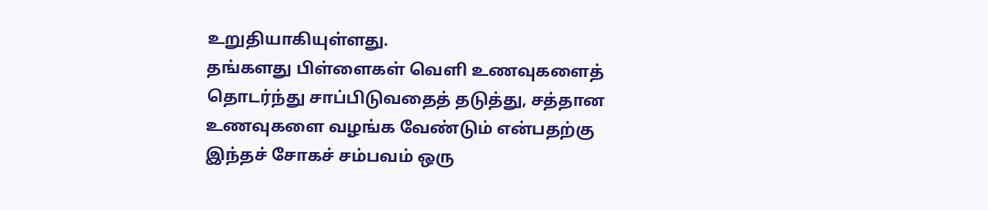உறுதியாகியுள்ளது.
தங்களது பிள்ளைகள் வெளி உணவுகளைத் தொடர்ந்து சாப்பிடுவதைத் தடுத்து, சத்தான உணவுகளை வழங்க வேண்டும் என்பதற்கு இந்தச் சோகச் சம்பவம் ஒரு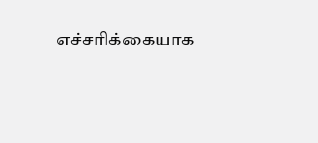எச்சரிக்கையாக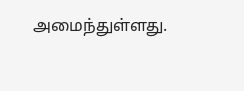அமைந்துள்ளது.